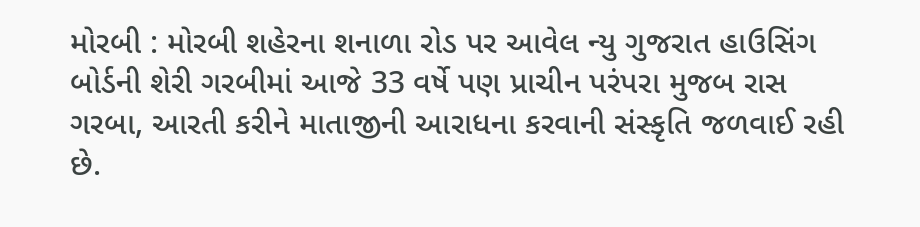મોરબી : મોરબી શહેરના શનાળા રોડ પર આવેલ ન્યુ ગુજરાત હાઉસિંગ બોર્ડની શેરી ગરબીમાં આજે 33 વર્ષે પણ પ્રાચીન પરંપરા મુજબ રાસ ગરબા, આરતી કરીને માતાજીની આરાધના કરવાની સંસ્કૃતિ જળવાઈ રહી છે.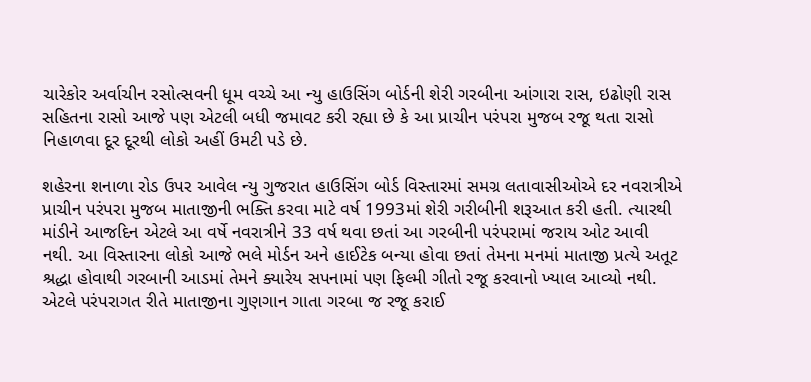ચારેકોર અર્વાચીન રસોત્સવની ધૂમ વચ્ચે આ ન્યુ હાઉસિંગ બોર્ડની શેરી ગરબીના આંગારા રાસ, ઇઢોણી રાસ સહિતના રાસો આજે પણ એટલી બધી જમાવટ કરી રહ્યા છે કે આ પ્રાચીન પરંપરા મુજબ રજૂ થતા રાસો નિહાળવા દૂર દૂરથી લોકો અહીં ઉમટી પડે છે.

શહેરના શનાળા રોડ ઉપર આવેલ ન્યુ ગુજરાત હાઉસિંગ બોર્ડ વિસ્તારમાં સમગ્ર લતાવાસીઓએ દર નવરાત્રીએ પ્રાચીન પરંપરા મુજબ માતાજીની ભક્તિ કરવા માટે વર્ષ 1993માં શેરી ગરીબીની શરૂઆત કરી હતી. ત્યારથી માંડીને આજદિન એટલે આ વર્ષે નવરાત્રીને 33 વર્ષ થવા છતાં આ ગરબીની પરંપરામાં જરાય ઓટ આવી નથી. આ વિસ્તારના લોકો આજે ભલે મોર્ડન અને હાઈટેક બન્યા હોવા છતાં તેમના મનમાં માતાજી પ્રત્યે અતૂટ શ્રદ્ધા હોવાથી ગરબાની આડમાં તેમને ક્યારેય સપનામાં પણ ફિલ્મી ગીતો રજૂ કરવાનો ખ્યાલ આવ્યો નથી. એટલે પરંપરાગત રીતે માતાજીના ગુણગાન ગાતા ગરબા જ રજૂ કરાઈ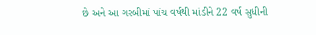છે અને આ ગરબીમાં પાંચ વર્ષથી માંડીને 22 વર્ષ સુધીની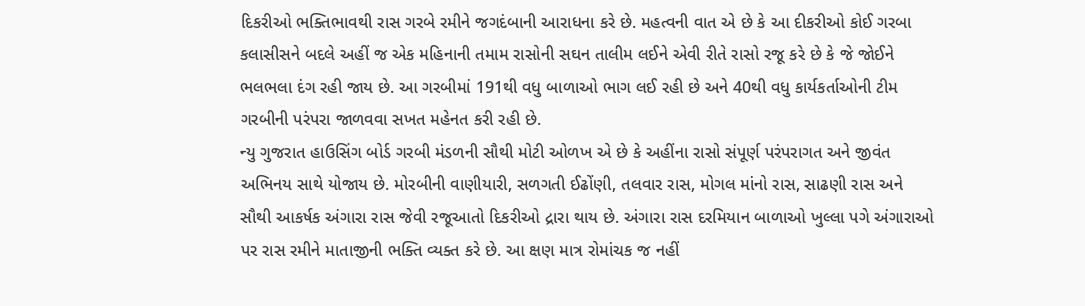દિકરીઓ ભક્તિભાવથી રાસ ગરબે રમીને જગદંબાની આરાધના કરે છે. મહત્વની વાત એ છે કે આ દીકરીઓ કોઈ ગરબા કલાસીસને બદલે અહીં જ એક મહિનાની તમામ રાસોની સઘન તાલીમ લઈને એવી રીતે રાસો રજૂ કરે છે કે જે જોઈને ભલભલા દંગ રહી જાય છે. આ ગરબીમાં 191થી વધુ બાળાઓ ભાગ લઈ રહી છે અને 40થી વધુ કાર્યકર્તાઓની ટીમ ગરબીની પરંપરા જાળવવા સખત મહેનત કરી રહી છે.
ન્યુ ગુજરાત હાઉસિંગ બોર્ડ ગરબી મંડળની સૌથી મોટી ઓળખ એ છે કે અહીંના રાસો સંપૂર્ણ પરંપરાગત અને જીવંત અભિનય સાથે યોજાય છે. મોરબીની વાણીયારી, સળગતી ઈઢોંણી, તલવાર રાસ, મોગલ માંનો રાસ, સાઢણી રાસ અને સૌથી આકર્ષક અંગારા રાસ જેવી રજૂઆતો દિકરીઓ દ્રારા થાય છે. અંગારા રાસ દરમિયાન બાળાઓ ખુલ્લા પગે અંગારાઓ પર રાસ રમીને માતાજીની ભક્તિ વ્યક્ત કરે છે. આ ક્ષણ માત્ર રોમાંચક જ નહીં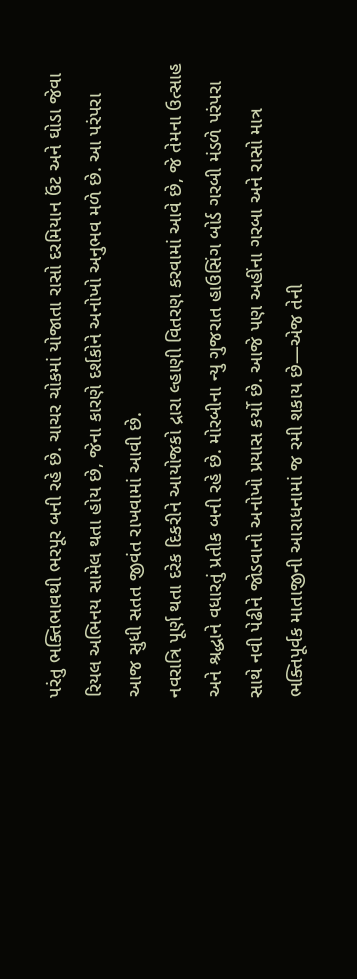પરંતુ ભક્તિભાવથી ભરપૂર બની રહે છે. ચાચર ચોકમાં યોજાતા રાસો દરમિયાન ઉંટ અને ઘોડા જેવા રિયલ અભિનય સામેલ થતા હોય છે, જેના કારણે દર્શકોને અનોખો અનુભવ મળે છે. આ પરંપરા આજ સુધી સતત જીવંત રાખવામાં આવી છે.
નવરાત્રિ પૂર્ણ થતા દરેક દિકરીને આયોજકો દ્રારા લ્હાણી વિતરણ કરવામાં આવે છે, જે તેમના ઉત્સાહ અને શ્રદ્ધાને વધારતું પ્રતીક બની રહે છે. મોરબીના ન્યુ ગુજરાત હાઉસિંગ બોર્ડ ગરબી મંડળે પરંપરા સાથે નવી પેઢીને જોડવાનો અનોખો પ્રયાસ કર્યો છે. આજે પણ અહીંના ગરબા અને રાસો માત્ર ભક્તિપૂર્વક માતાજીની આરાધનામાં જ રમી શકાય છે—એજ તેની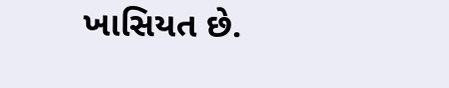ખાસિયત છે.